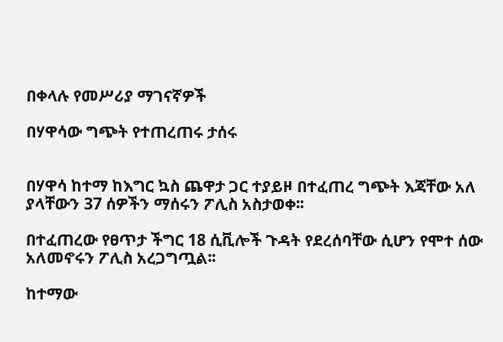በቀላሉ የመሥሪያ ማገናኛዎች

በሃዋሳው ግጭት የተጠረጠሩ ታሰሩ


በሃዋሳ ከተማ ከእግር ኳስ ጨዋታ ጋር ተያይዞ በተፈጠረ ግጭት እጃቸው አለ ያላቸውን 37 ሰዎችን ማሰሩን ፖሊስ አስታወቀ፡፡

በተፈጠረው የፀጥታ ችግር 18 ሲቪሎች ጉዳት የደረሰባቸው ሲሆን የሞተ ሰው አለመኖሩን ፖሊስ አረጋግጧል፡፡

ከተማው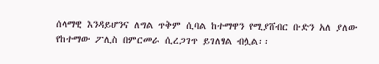ሰላማዊ እንዳይሆንና ለግል ጥቅም ሲባል ከተማዋን የሚያሸብር ቡድን አለ ያለው የከተማው ፖሊስ በምርመራ ሲረጋገጥ ይገለፃል ብሏል፡፡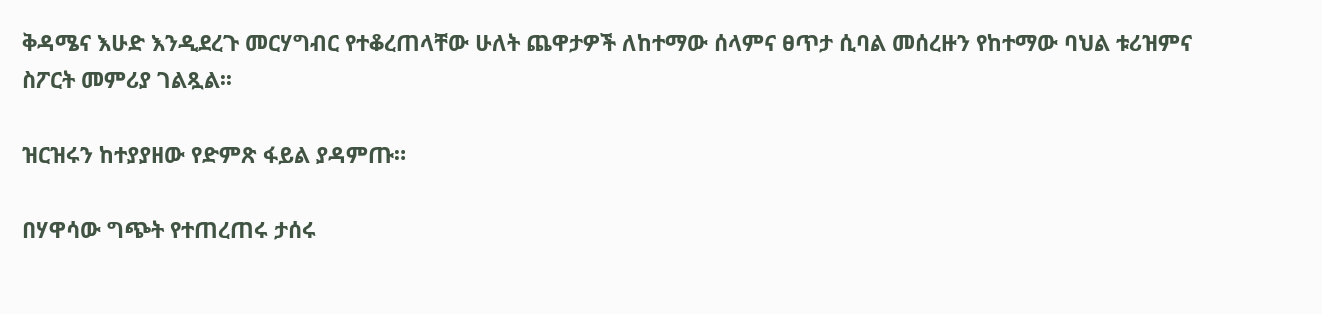ቅዳሜና እሁድ እንዲደረጉ መርሃግብር የተቆረጠላቸው ሁለት ጨዋታዎች ለከተማው ሰላምና ፀጥታ ሲባል መሰረዙን የከተማው ባህል ቱሪዝምና ስፖርት መምሪያ ገልጿል፡፡

ዝርዝሩን ከተያያዘው የድምጽ ፋይል ያዳምጡ።

በሃዋሳው ግጭት የተጠረጠሩ ታሰሩ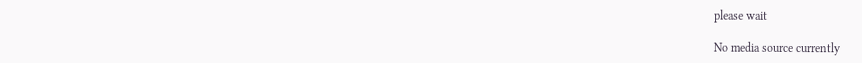please wait

No media source currently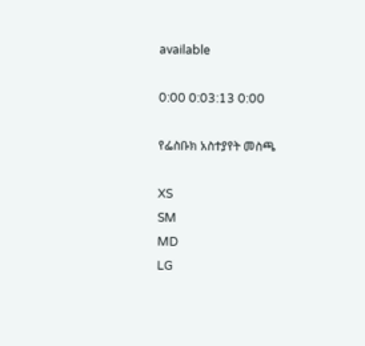available

0:00 0:03:13 0:00

የፌስቡክ አስተያየት መስጫ

XS
SM
MD
LG